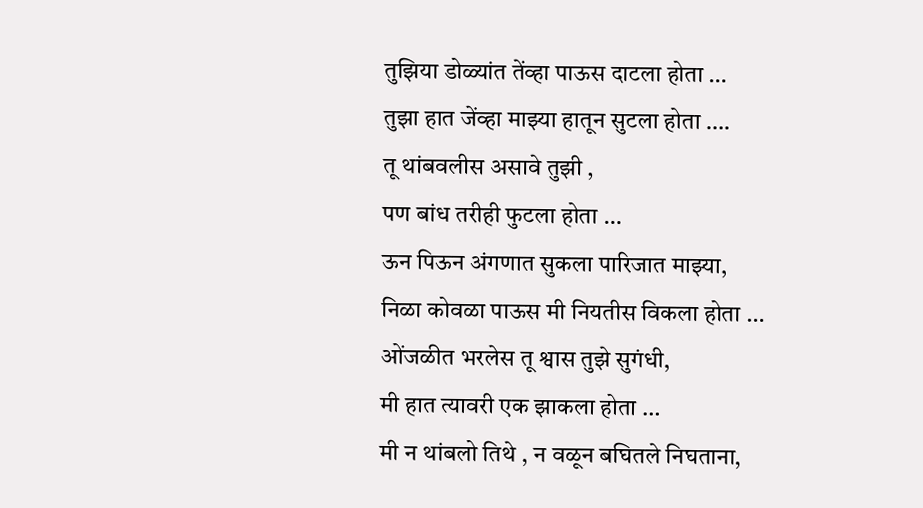तुझिया डोळ्यांत तेंव्हा पाऊस दाटला होता …
तुझा हात जेंव्हा माझ्या हातून सुटला होता ….
तू थांबवलीस असावे तुझी ,
पण बांध तरीही फुटला होता …
ऊन पिऊन अंगणात सुकला पारिजात माझ्या,
निळा कोवळा पाऊस मी नियतीस विकला होता …
ओंजळीत भरलेस तू श्वास तुझे सुगंधी,
मी हात त्यावरी एक झाकला होता …
मी न थांबलो तिथे , न वळून बघितले निघताना,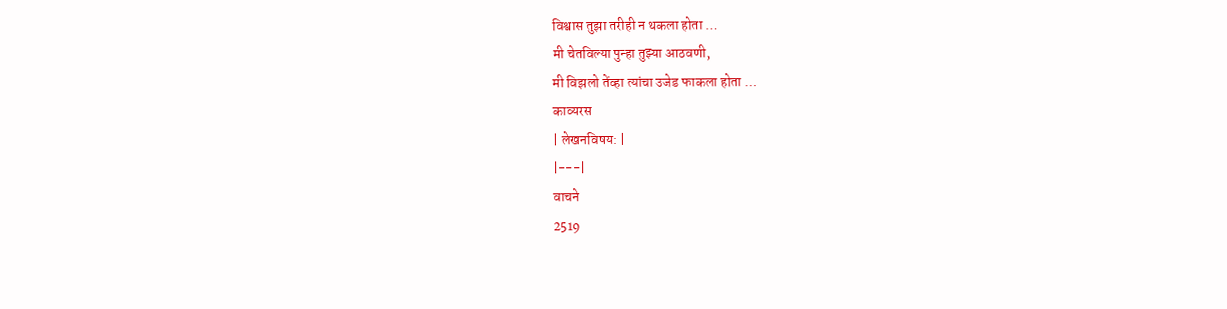विश्वास तुझा तरीही न थकला होता …
मी चेतविल्या पुन्हा तुझ्या आठवणी,
मी विझलो तेंव्हा त्यांचा उजेड फाकला होता …
काव्यरस
| लेखनविषय: |
|---|
वाचने
2519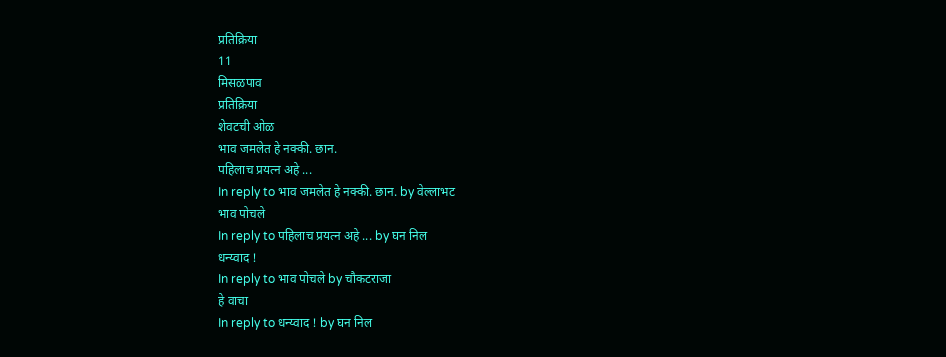प्रतिक्रिया
11
मिसळपाव
प्रतिक्रिया
शेवटची ओळ
भाव जमलेत हे नक्की. छान.
पहिलाच प्रयत्न अहे ...
In reply to भाव जमलेत हे नक्की. छान. by वेल्लाभट
भाव पोचले
In reply to पहिलाच प्रयत्न अहे ... by घन निल
धन्य्वाद !
In reply to भाव पोचले by चौकटराजा
हे वाचा
In reply to धन्य्वाद ! by घन निल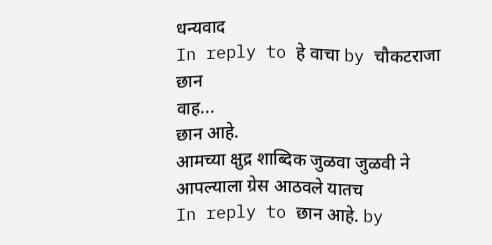धन्यवाद
In reply to हे वाचा by चौकटराजा
छान
वाह...
छान आहे.
आमच्या क्षुद्र शाब्दिक जुळवा जुळवी ने आपल्याला ग्रेस आठवले यातच
In reply to छान आहे. by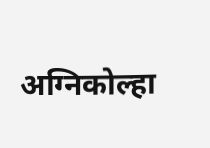अग्निकोल्हा